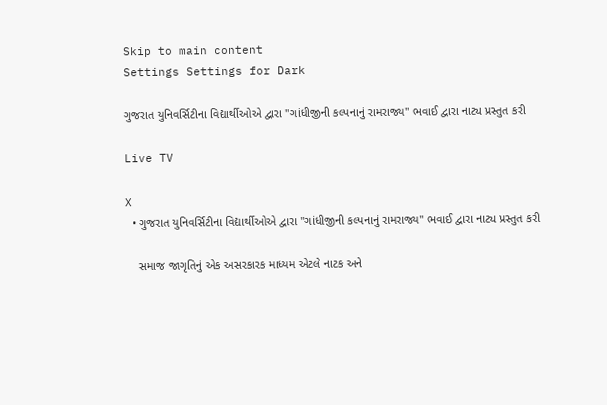Skip to main content
Settings Settings for Dark

ગુજરાત યુનિવર્સિટીના વિદ્યાર્થીઓએ દ્વારા "ગાંધીજીની કલ્પનાનું રામરાજ્ય" ભવાઈ દ્વારા નાટ્ય પ્રસ્તુત કરી

Live TV

X
  • ગુજરાત યુનિવર્સિટીના વિદ્યાર્થીઓએ દ્વારા "ગાંધીજીની કલ્પનાનું રામરાજ્ય" ભવાઈ દ્વારા નાટ્ય પ્રસ્તુત કરી

    સમાજ જાગૃતિનું એક અસરકારક માધ્યમ એટલે નાટક અને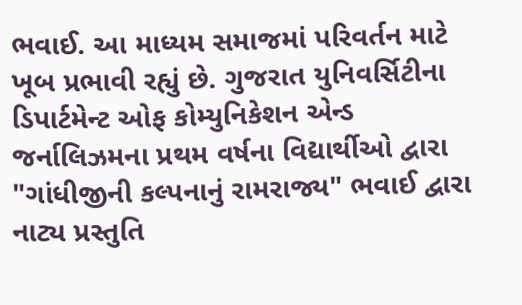ભવાઈ. આ માધ્યમ સમાજમાં પરિવર્તન માટે ખૂબ પ્રભાવી રહ્યું છે. ગુજરાત યુનિવર્સિટીના ડિપાર્ટમેન્ટ ઓફ કોમ્યુનિકેશન એન્ડ જર્નાલિઝમના પ્રથમ વર્ષના વિદ્યાર્થીઓ દ્વારા "ગાંધીજીની કલ્પનાનું રામરાજ્ય" ભવાઈ દ્વારા નાટ્ય પ્રસ્તુતિ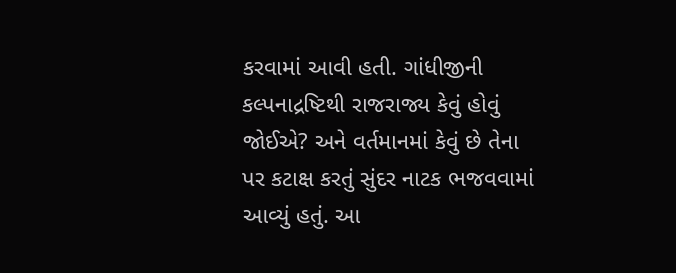કરવામાં આવી હતી. ગાંધીજીની કલ્પનાદ્રષ્ટિથી રાજરાજ્ય કેવું હોવું જોઈએ? અને વર્તમાનમાં કેવું છે તેના પર કટાક્ષ કરતું સુંદર નાટક ભજવવામાં આવ્યું હતું. આ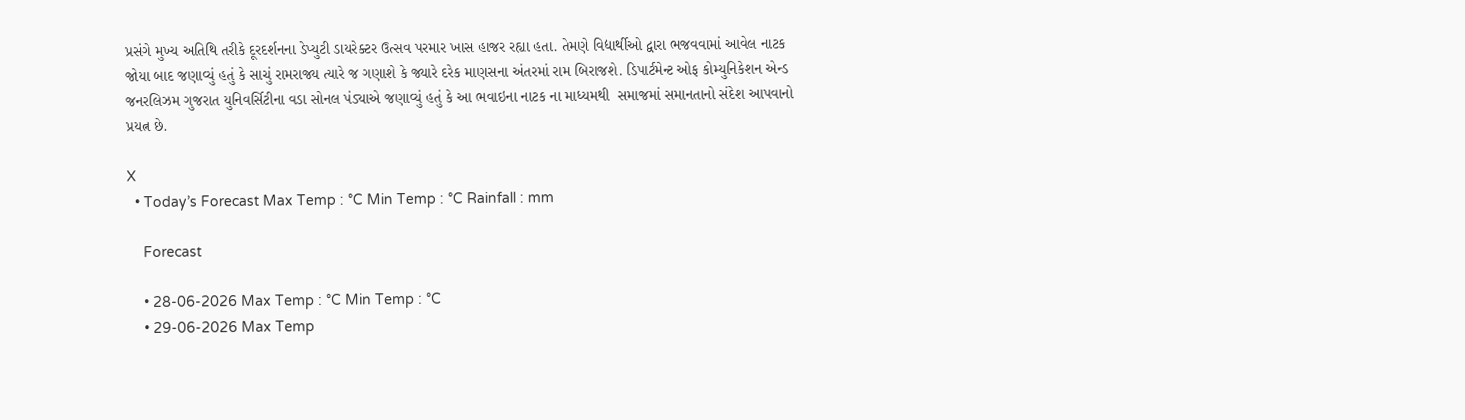પ્રસંગે મુખ્ય અતિથિ તરીકે દૂરદર્શનના ડેપ્યુટી ડાયરેક્ટર ઉત્સવ પરમાર ખાસ હાજર રહ્યા હતા. તેમણે વિદ્યાર્થીઓ દ્વારા ભજવવામાં આવેલ નાટક જોયા બાદ જણાવ્યું હતું કે સાચું રામરાજ્ય ત્યારે જ ગણાશે કે જ્યારે દરેક માણસના અંતરમાં રામ બિરાજશે. ડિપાર્ટમેન્ટ ઓફ કોમ્યુનિકેશન એન્ડ જનરલિઝમ ગુજરાત યુનિવર્સિટીના વડા સોનલ પંડ્યાએ જણાવ્યું હતું કે આ ભવાઇના નાટક ના માધ્યમથી  સમાજમાં સમાનતાનો સંદેશ આપવાનો પ્રયત્ન છે.

X
  • Today’s Forecast Max Temp : °C Min Temp : °C Rainfall : mm

    Forecast

    • 28-06-2026 Max Temp : °C Min Temp : °C
    • 29-06-2026 Max Temp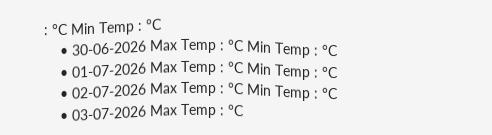: °C Min Temp : °C
    • 30-06-2026 Max Temp : °C Min Temp : °C
    • 01-07-2026 Max Temp : °C Min Temp : °C
    • 02-07-2026 Max Temp : °C Min Temp : °C
    • 03-07-2026 Max Temp : °C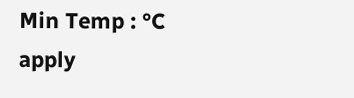Min Temp : °C
apply